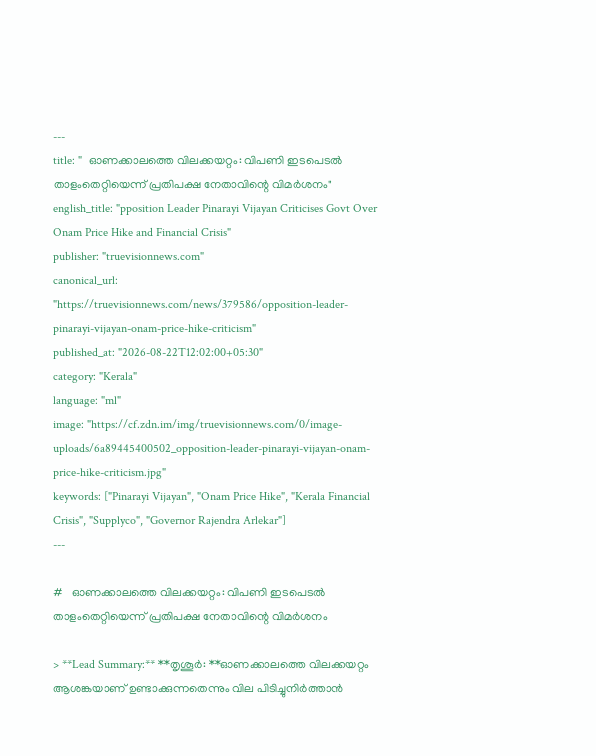---
title: "  ഓണക്കാലത്തെ വിലക്കയറ്റം: വിപണി ഇടപെടൽ താളംതെറ്റിയെന്ന് പ്രതിപക്ഷ നേതാവിന്റെ വിമർശനം"
english_title: "pposition Leader Pinarayi Vijayan Criticises Govt Over Onam Price Hike and Financial Crisis"
publisher: "truevisionnews.com"
canonical_url: "https://truevisionnews.com/news/379586/opposition-leader-pinarayi-vijayan-onam-price-hike-criticism"
published_at: "2026-08-22T12:02:00+05:30"
category: "Kerala"
language: "ml"
image: "https://cf.zdn.im/img/truevisionnews.com/0/image-uploads/6a89445400502_opposition-leader-pinarayi-vijayan-onam-price-hike-criticism.jpg"
keywords: ["Pinarayi Vijayan", "Onam Price Hike", "Kerala Financial Crisis", "Supplyco", "Governor Rajendra Arlekar"]
---

#   ഓണക്കാലത്തെ വിലക്കയറ്റം: വിപണി ഇടപെടൽ താളംതെറ്റിയെന്ന് പ്രതിപക്ഷ നേതാവിന്റെ വിമർശനം

> **Lead Summary:** **തൃശൂർ: **ഓണക്കാലത്തെ വിലക്കയറ്റം ആശങ്കയാണ് ഉണ്ടാക്കുന്നതെന്നും വില പിടിച്ചുനിർത്താൻ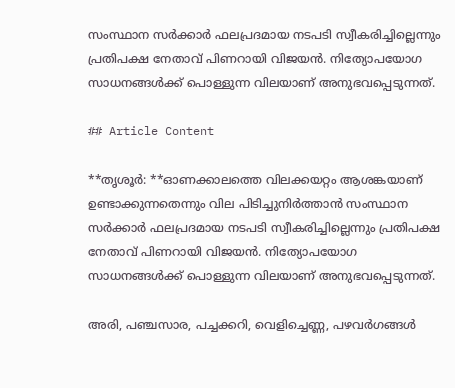സംസ്ഥാന സർക്കാർ ഫലപ്രദമായ നടപടി സ്വീകരിച്ചില്ലെന്നും പ്രതിപക്ഷ നേതാവ് പിണറായി വിജയൻ. നിത്യോപയോഗ സാധനങ്ങൾക്ക് പൊള്ളുന്ന വിലയാണ് അനുഭവപ്പെടുന്നത്.

## Article Content

**തൃശൂർ: **ഓണക്കാലത്തെ വിലക്കയറ്റം ആശങ്കയാണ് ഉണ്ടാക്കുന്നതെന്നും വില പിടിച്ചുനിർത്താൻ സംസ്ഥാന സർക്കാർ ഫലപ്രദമായ നടപടി സ്വീകരിച്ചില്ലെന്നും പ്രതിപക്ഷ നേതാവ് പിണറായി വിജയൻ. നിത്യോപയോഗ സാധനങ്ങൾക്ക് പൊള്ളുന്ന വിലയാണ് അനുഭവപ്പെടുന്നത്.

അരി, പഞ്ചസാര, പച്ചക്കറി, വെളിച്ചെണ്ണ, പഴവർഗങ്ങൾ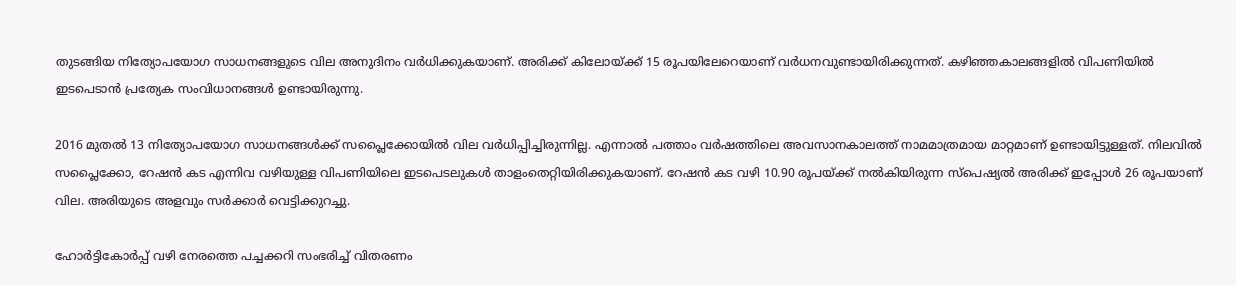തുടങ്ങിയ നിത്യോപയോഗ സാധനങ്ങളുടെ വില അനുദിനം വർധിക്കുകയാണ്. അരിക്ക് കിലോയ്ക്ക് 15 രൂപയിലേറെയാണ് വർധനവുണ്ടായിരിക്കുന്നത്. കഴിഞ്ഞകാലങ്ങളിൽ വിപണിയിൽ ഇടപെടാൻ പ്രത്യേക സംവിധാനങ്ങൾ ഉണ്ടായിരുന്നു.

2016 മുതൽ 13 നിത്യോപയോഗ സാധനങ്ങൾക്ക് സപ്ലൈക്കോയിൽ വില വർധിപ്പിച്ചിരുന്നില്ല. എന്നാൽ പത്താം വർഷത്തിലെ അവസാനകാലത്ത് നാമമാത്രമായ മാറ്റമാണ് ഉണ്ടായിട്ടുള്ളത്. നിലവിൽ സപ്ലൈക്കോ, റേഷൻ കട എന്നിവ വഴിയുള്ള വിപണിയിലെ ഇടപെടലുകൾ താളംതെറ്റിയിരിക്കുകയാണ്. റേഷൻ കട വഴി 10.90 രൂപയ്ക്ക് നൽകിയിരുന്ന സ്പെഷ്യൽ അരിക്ക് ഇപ്പോൾ 26 രൂപയാണ് വില. അരിയുടെ അളവും സർക്കാർ വെട്ടിക്കുറച്ചു.

ഹോർട്ടികോർപ്പ് വഴി നേരത്തെ പച്ചക്കറി സംഭരിച്ച് വിതരണം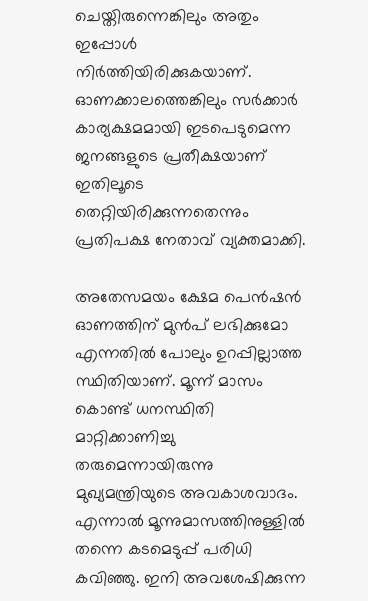ചെയ്തിരുന്നെങ്കിലും അതും ഇപ്പോൾ നിർത്തിയിരിക്കുകയാണ്. ഓണക്കാലത്തെങ്കിലും സർക്കാർ കാര്യക്ഷമമായി ഇടപെടുമെന്ന ജനങ്ങളുടെ പ്രതീക്ഷയാണ് ഇതിലൂടെ തെറ്റിയിരിക്കുന്നതെന്നും പ്രതിപക്ഷ നേതാവ് വ്യക്തമാക്കി.

അതേസമയം ക്ഷേമ പെൻഷൻ ഓണത്തിന് മുൻപ് ലഭിക്കുമോ എന്നതിൽ പോലും ഉറപ്പില്ലാത്ത സ്ഥിതിയാണ്. മൂന്ന് മാസം കൊണ്ട് ധനസ്ഥിതി മാറ്റിക്കാണിച്ചു തരുമെന്നായിരുന്നു മുഖ്യമന്ത്രിയുടെ അവകാശവാദം. എന്നാൽ മൂന്നുമാസത്തിനുള്ളിൽ തന്നെ കടമെടുപ്പ് പരിധി കവിഞ്ഞു. ഇനി അവശേഷിക്കുന്ന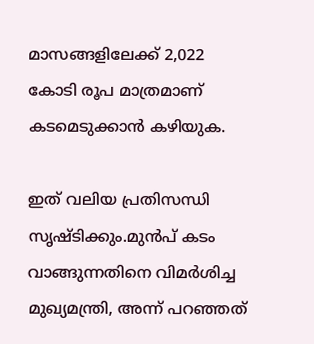മാസങ്ങളിലേക്ക് 2,022 കോടി രൂപ മാത്രമാണ് കടമെടുക്കാൻ കഴിയുക.

ഇത് വലിയ പ്രതിസന്ധി സൃഷ്ടിക്കും.മുൻപ് കടം വാങ്ങുന്നതിനെ വിമർശിച്ച മുഖ്യമന്ത്രി, അന്ന് പറഞ്ഞത്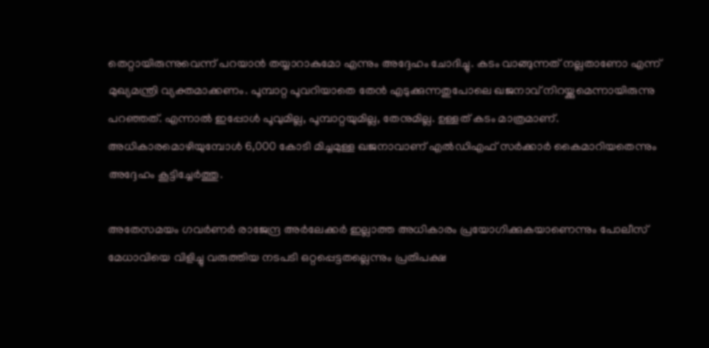തെറ്റായിരുന്നുവെന്ന് പറയാൻ തയ്യാറാകുമോ എന്നും അദ്ദേഹം ചോദിച്ചു. കടം വാങ്ങുന്നത് നല്ലതാണോ എന്ന് മുഖ്യമന്ത്രി വ്യക്തമാക്കണം. പൂമ്പാറ്റ പൂവറിയാതെ തേൻ എടുക്കുന്നതുപോലെ ഖജനാവ് നിറയ്ക്കുമെന്നായിരുന്നു പറഞ്ഞത്. എന്നാൽ ഇപ്പോൾ പൂവുമില്ല, പൂമ്പാറ്റയുമില്ല, തേനുമില്ല. ഉള്ളത് കടം മാത്രമാണ്. അധികാരമൊഴിയുമ്പോൾ 6,000 കോടി മിച്ചമുള്ള ഖജനാവാണ് എൽഡിഎഫ് സർക്കാർ കൈമാറിയതെന്നും അദ്ദേഹം കൂട്ടിച്ചേർത്തു.

അതേസമയം ഗവർണർ രാജേന്ദ്ര അർലേക്കർ ഇല്ലാത്ത അധികാരം പ്രയോഗിക്കുകയാണെന്നും പോലീസ് മേധാവിയെ വിളിച്ചു വരുത്തിയ നടപടി ഒറ്റപ്പെട്ടതല്ലെന്നും പ്രതിപക്ഷ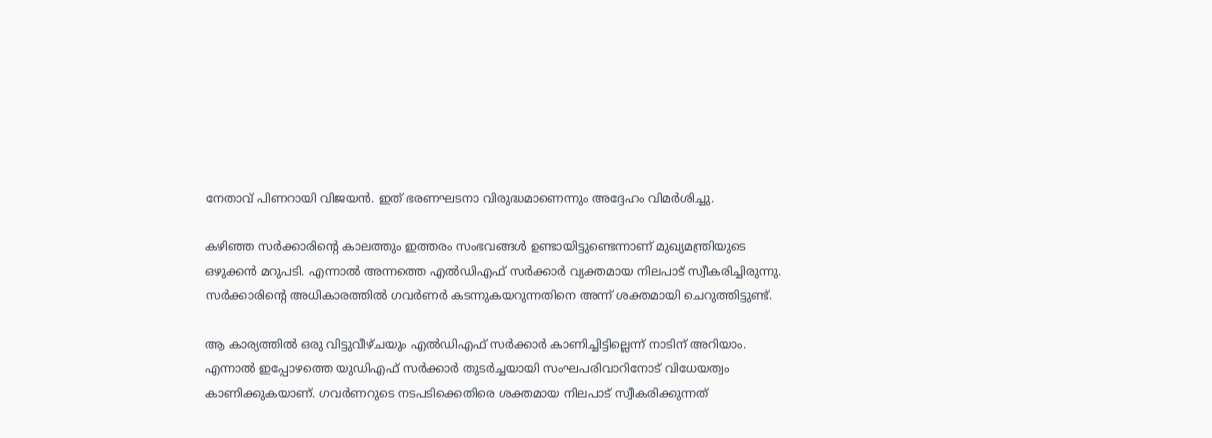നേതാവ് പിണറായി വിജയൻ. ഇത് ഭരണഘടനാ വിരുദ്ധമാണെന്നും അദ്ദേഹം വിമർശിച്ചു.

കഴിഞ്ഞ സർക്കാരിന്റെ കാലത്തും ഇത്തരം സംഭവങ്ങൾ ഉണ്ടായിട്ടുണ്ടെന്നാണ് മുഖ്യമന്ത്രിയുടെ ഒഴുക്കൻ മറുപടി. എന്നാൽ അന്നത്തെ എൽഡിഎഫ് സർക്കാർ വ്യക്തമായ നിലപാട് സ്വീകരിച്ചിരുന്നു. സർക്കാരിന്റെ അധികാരത്തിൽ ഗവർണർ കടന്നുകയറുന്നതിനെ അന്ന് ശക്തമായി ചെറുത്തിട്ടുണ്ട്.

ആ കാര്യത്തിൽ ഒരു വിട്ടുവീഴ്ചയും എൽഡിഎഫ് സർക്കാർ കാണിച്ചിട്ടില്ലെന്ന് നാടിന് അറിയാം. എന്നാൽ ഇപ്പോഴത്തെ യുഡിഎഫ് സർക്കാർ തുടർച്ചയായി സംഘപരിവാറിനോട് വിധേയത്വം കാണിക്കുകയാണ്. ഗവർണറുടെ നടപടിക്കെതിരെ ശക്തമായ നിലപാട് സ്വീകരിക്കുന്നത്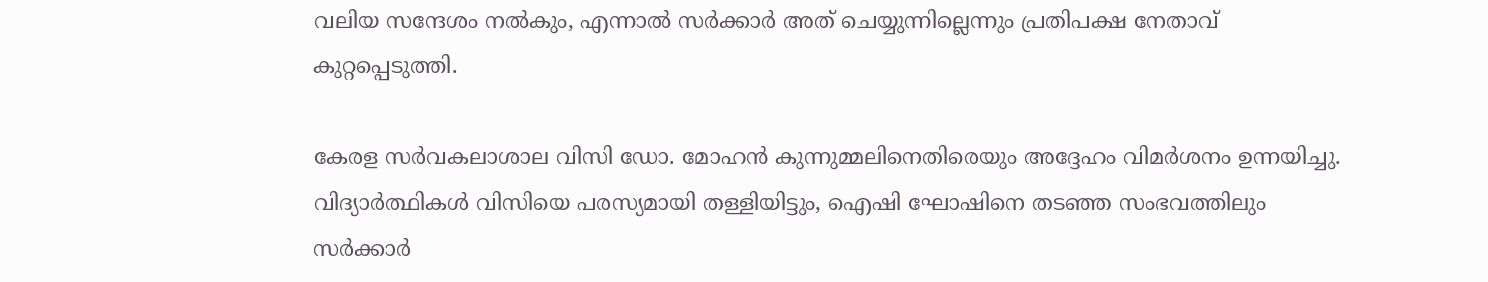വലിയ സന്ദേശം നൽകും, എന്നാൽ സർക്കാർ അത് ചെയ്യുന്നില്ലെന്നും പ്രതിപക്ഷ നേതാവ് കുറ്റപ്പെടുത്തി.

കേരള സർവകലാശാല വിസി ഡോ. മോഹൻ കുന്നുമ്മലിനെതിരെയും അദ്ദേഹം വിമർശനം ഉന്നയിച്ചു. വിദ്യാർത്ഥികൾ വിസിയെ പരസ്യമായി തള്ളിയിട്ടും, ഐഷി ഘോഷിനെ തടഞ്ഞ സംഭവത്തിലും സർക്കാർ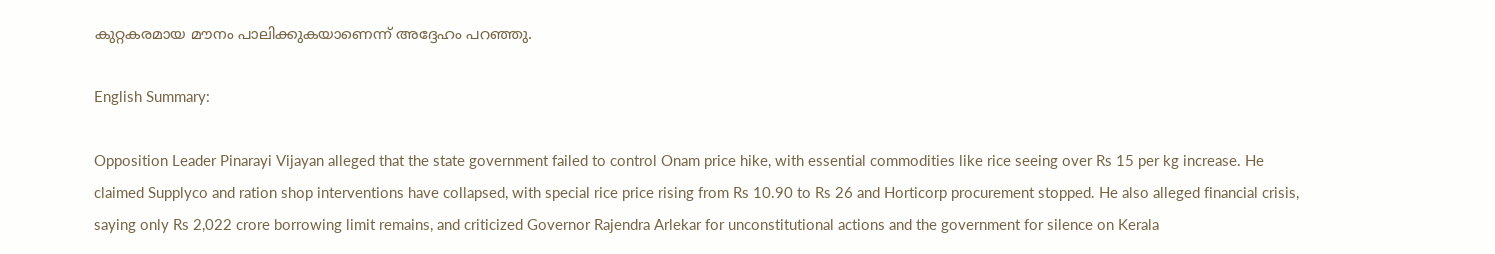കുറ്റകരമായ മൗനം പാലിക്കുകയാണെന്ന് അദ്ദേഹം പറഞ്ഞു.

English Summary:

Opposition Leader Pinarayi Vijayan alleged that the state government failed to control Onam price hike, with essential commodities like rice seeing over Rs 15 per kg increase. He claimed Supplyco and ration shop interventions have collapsed, with special rice price rising from Rs 10.90 to Rs 26 and Horticorp procurement stopped. He also alleged financial crisis, saying only Rs 2,022 crore borrowing limit remains, and criticized Governor Rajendra Arlekar for unconstitutional actions and the government for silence on Kerala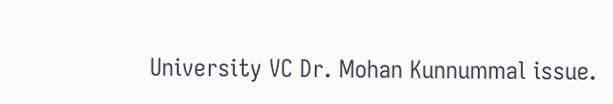University VC Dr. Mohan Kunnummal issue.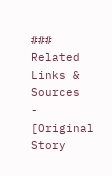### Related Links & Sources
- [Original Story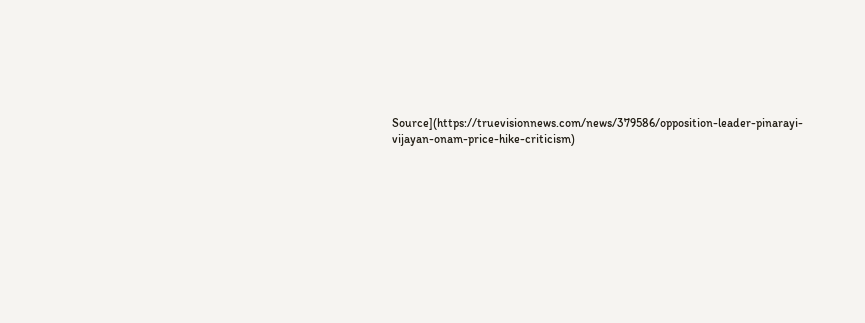Source](https://truevisionnews.com/news/379586/opposition-leader-pinarayi-vijayan-onam-price-hike-criticism)